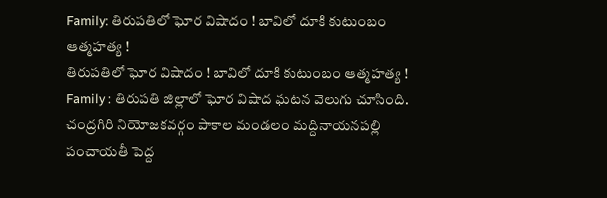Family: తిరుపతిలో ఘోర విషాదం ! బావిలో దూకి కుటుంబం ఆత్మహత్య !
తిరుపతిలో ఘోర విషాదం ! బావిలో దూకి కుటుంబం ఆత్మహత్య !
Family : తిరుపతి జిల్లాలో ఘోర విషాద ఘటన వెలుగు చూసింది. చంద్రగిరి నియోజకవర్గం పాకాల మండలం మద్దినాయనపల్లి పంచాయతీ పెద్ద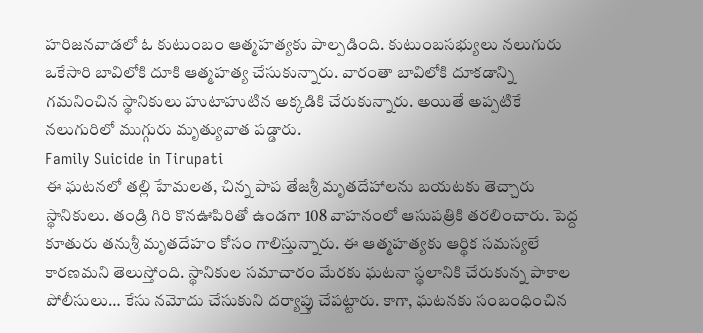హరిజనవాడలో ఓ కుటుంబం ఆత్మహత్యకు పాల్పడింది. కుటుంబసభ్యులు నలుగురు ఒకేసారి బావిలోకి దూకి ఆత్మహత్య చేసుకున్నారు. వారంతా బావిలోకి దూకడాన్ని గమనించిన స్థానికులు హుటాహుటిన అక్కడికి చేరుకున్నారు. అయితే అప్పటికే నలుగురిలో ముగ్గురు మృత్యువాత పడ్డారు.
Family Suicide in Tirupati
ఈ ఘటనలో తల్లి హేమలత, చిన్న పాప తేజశ్రీ మృతదేహాలను బయటకు తెచ్చారు స్థానికులు. తండ్రి గిరి కొనఊపిరితో ఉండగా 108 వాహనంలో ఆసుపత్రికి తరలించారు. పెద్ద కూతురు తనుశ్రీ మృతదేహం కోసం గాలిస్తున్నారు. ఈ ఆత్మహత్యకు ఆర్థిక సమస్యలే కారణమని తెలుస్తోంది. స్థానికుల సమాచారం మేరకు ఘటనా స్థలానికి చేరుకున్న పాకాల పోలీసులు… కేసు నమోదు చేసుకుని దర్యాప్తు చేపట్టారు. కాగా, ఘటనకు సంబంధించిన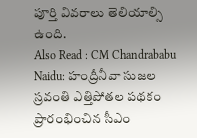పూర్తి వివరాలు తెలియాల్సి ఉంది.
Also Read : CM Chandrababu Naidu: హంద్రీనీవా సుజల స్రవంతి ఎత్తిపోతల పథకం ప్రారంభించిన సీఎం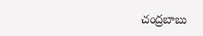చంద్రబాబు